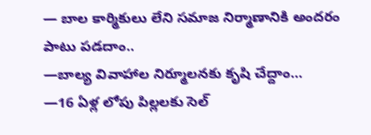— బాల కార్మికులు లేని సమాజ నిర్మాణానికి అందరం పాటు పడదాం..
—బాల్య వివాహాల నిర్మూలనకు కృషి చేద్దాం…
—16 ఏళ్ల లోపు పిల్లలకు సెల్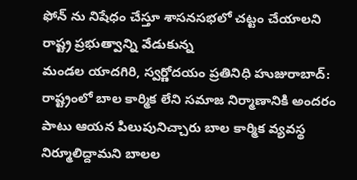ఫోన్ ను నిషేధం చేస్తూ శాసనసభలో చట్టం చేయాలని రాష్ట్ర ప్రభుత్వాన్ని వేడుకున్న
మండల యాదగిరి, స్వర్ణోదయం ప్రతినిధి హుజురాబాద్: రాష్ట్రంలో బాల కార్మిక లేని సమాజ నిర్మాణానికి అందరం పాటు ఆయన పిలుపునిచ్చారు బాల కార్మిక వ్యవస్థ నిర్మూలిద్దామని బాలల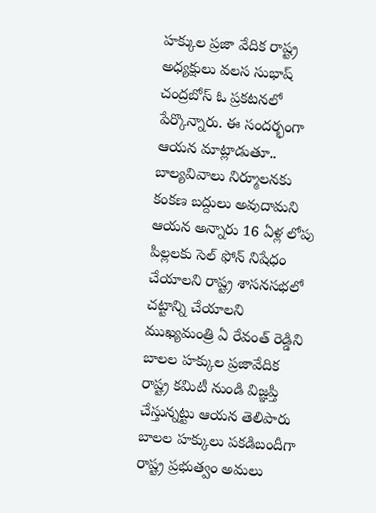హక్కుల ప్రజా వేదిక రాష్ట్ర అధ్యక్షులు వలస సుభాష్ చంద్రబోస్ ఓ ప్రకటనలో పేర్కొన్నారు. ఈ సందర్భంగా ఆయన మాట్లాడుతూ.. బాల్యవివాలు నిర్మూలనకు కంకణ బద్దులు అవుదామని ఆయన అన్నారు 16 ఏళ్ల లోపు పిల్లలకు సెల్ ఫోన్ నిషేధం చేయాలని రాష్ట్ర శాసనసభలో చట్టాన్ని చేయాలని ముఖ్యమంత్రి ఏ రేవంత్ రెడ్డిని బాలల హక్కుల ప్రజావేదిక రాష్ట్ర కమిటీ నుండి విజ్ఞప్తి చేస్తున్నట్టు ఆయన తెలిపారు బాలల హక్కులు పకడిబందీగా రాష్ట్ర ప్రభుత్వం అమలు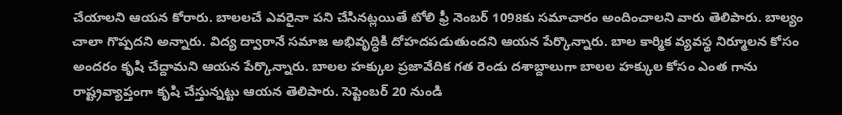చేయాలని ఆయన కోరారు. బాలలచే ఎవరైనా పని చేసినట్లయితే టోలి ఫ్రీ నెంబర్ 1098కు సమాచారం అందించాలని వారు తెలిపారు. బాల్యం చాలా గొప్పదని అన్నారు. విద్య ద్వారానే సమాజ అభివృద్ధికి దోహదపడుతుందని ఆయన పేర్కొన్నారు. బాల కార్మిక వ్యవస్థ నిర్మూలన కోసం అందరం కృషి చేద్దామని ఆయన పేర్కొన్నారు. బాలల హక్కుల ప్రజావేదిక గత రెండు దశాబ్దాలుగా బాలల హక్కుల కోసం ఎంత గాను రాష్ట్రవ్యాప్తంగా కృషి చేస్తున్నట్టు ఆయన తెలిపారు. సెప్టెంబర్ 20 నుండి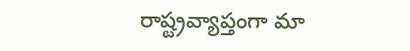రాష్ట్రవ్యాప్తంగా మా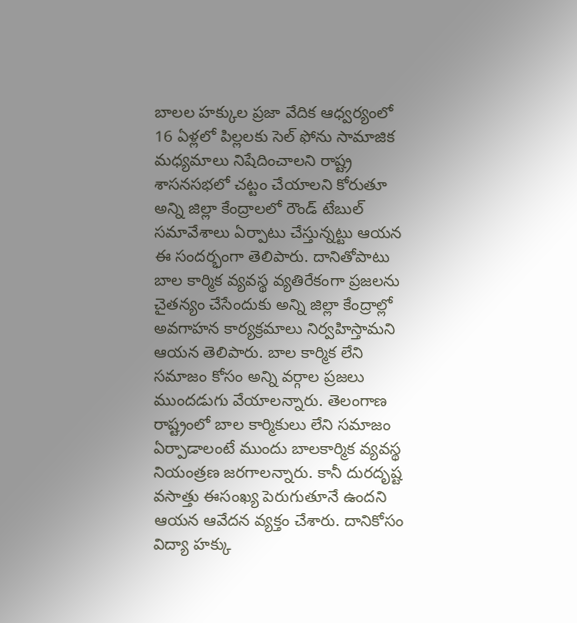బాలల హక్కుల ప్రజా వేదిక ఆధ్వర్యంలో 16 ఏళ్లలో పిల్లలకు సెల్ ఫోను సామాజిక మధ్యమాలు నిషేదించాలని రాష్ట్ర శాసనసభలో చట్టం చేయాలని కోరుతూ అన్ని జిల్లా కేంద్రాలలో రౌండ్ టేబుల్ సమావేశాలు ఏర్పాటు చేస్తున్నట్టు ఆయన ఈ సందర్భంగా తెలిపారు. దానితోపాటు బాల కార్మిక వ్యవస్థ వ్యతిరేకంగా ప్రజలను చైతన్యం చేసేందుకు అన్ని జిల్లా కేంద్రాల్లో అవగాహన కార్యక్రమాలు నిర్వహిస్తామని ఆయన తెలిపారు. బాల కార్మిక లేని సమాజం కోసం అన్ని వర్గాల ప్రజలు ముందడుగు వేయాలన్నారు. తెలంగాణ రాష్ట్రంలో బాల కార్మికులు లేని సమాజం ఏర్పాడాలంటే ముందు బాలకార్మిక వ్యవస్థ నియంత్రణ జరగాలన్నారు. కానీ దురదృష్ట వసాత్తు ఈసంఖ్య పెరుగుతూనే ఉందని ఆయన ఆవేదన వ్యక్తం చేశారు. దానికోసం విద్యా హక్కు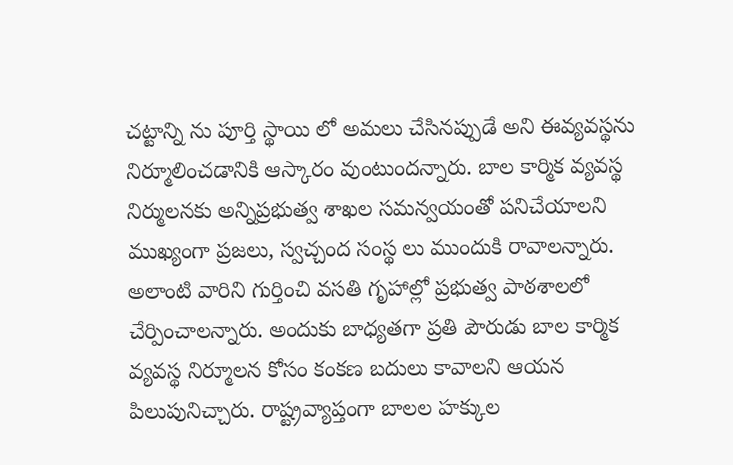చట్టాన్ని ను పూర్తి స్థాయి లో అమలు చేసినప్పుడే అని ఈవ్యవస్థను నిర్మూలించడానికి ఆస్కారం వుంటుందన్నారు. బాల కార్మిక వ్యవస్థ నిర్ములనకు అన్నిప్రభుత్వ శాఖల సమన్వయంతో పనిచేయాలని ముఖ్యంగా ప్రజలు, స్వచ్చంద సంస్థ లు ముందుకి రావాలన్నారు. అలాంటి వారిని గుర్తించి వసతి గృహాల్లో ప్రభుత్వ పాఠశాలలో చేర్పించాలన్నారు. అందుకు బాధ్యతగా ప్రతి పౌరుడు బాల కార్మిక వ్యవస్థ నిర్మూలన కోసం కంకణ బదులు కావాలని ఆయన పిలుపునిచ్చారు. రాష్ట్రవ్యాప్తంగా బాలల హక్కుల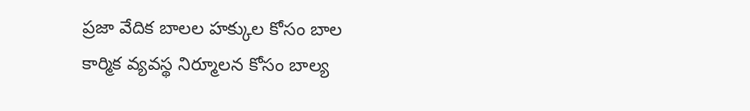ప్రజా వేదిక బాలల హక్కుల కోసం బాల కార్మిక వ్యవస్థ నిర్మూలన కోసం బాల్య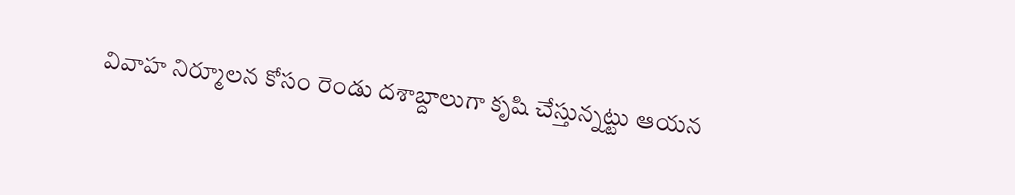వివాహ నిర్మూలన కోసం రెండు దశాబ్దాలుగా కృషి చేస్తున్నట్టు ఆయన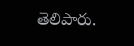తెలిపారు.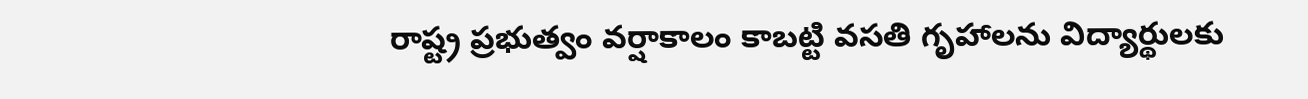రాష్ట్ర ప్రభుత్వం వర్షాకాలం కాబట్టి వసతి గృహాలను విద్యార్థులకు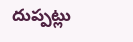దుప్పట్లు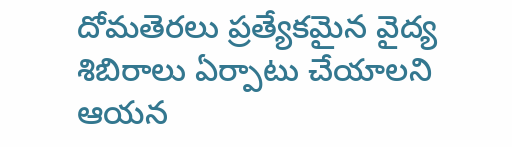దోమతెరలు ప్రత్యేకమైన వైద్య శిబిరాలు ఏర్పాటు చేయాలని ఆయన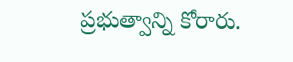ప్రభుత్వాన్ని కోరారు.